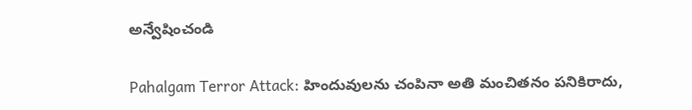అన్వేషించండి

Pahalgam Terror Attack: హిందువులను చంపినా అతి మంచితనం పనికిరాదు,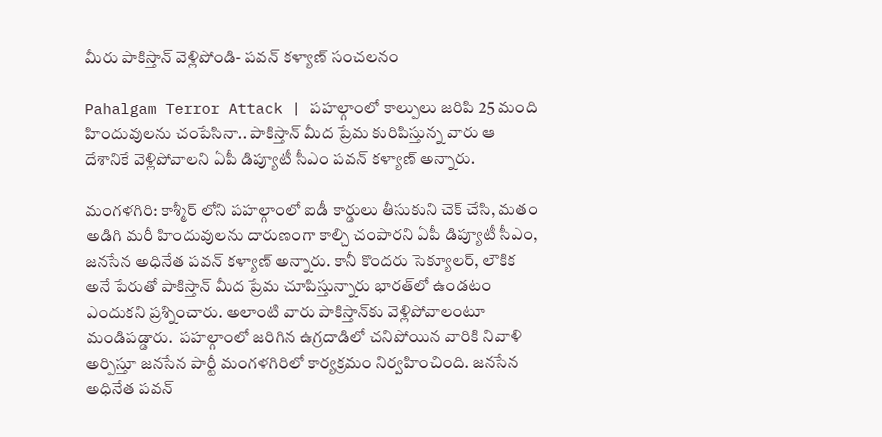మీరు పాకిస్తాన్ వెళ్లిపోండి- పవన్ కళ్యాణ్ సంచలనం

Pahalgam Terror Attack | పహల్గాంలో కాల్పులు జరిపి 25 మంది హిందువులను చంపేసినా.. పాకిస్తాన్ మీద ప్రేమ కురిపిస్తున్న వారు ఆ దేశానికే వెళ్లిపోవాలని ఏపీ డిప్యూటీ సీఎం పవన్ కళ్యాణ్ అన్నారు.

మంగళగిరి: కాశ్మీర్ లోని పహల్గాంలో ఐడీ కార్డులు తీసుకుని చెక్ చేసి, మతం అడిగి మరీ హిందువులను దారుణంగా కాల్చి చంపారని ఏపీ డిప్యూటీ సీఎం, జనసేన అధినేత పవన్ కళ్యాణ్ అన్నారు. కానీ కొందరు సెక్యూలర్, లౌకిక అనే పేరుతో పాకిస్తాన్ మీద ప్రేమ చూపిస్తున్నారు భారత్‌లో ఉండటం ఎందుకని ప్రశ్నించారు. అలాంటి వారు పాకిస్తాన్‌కు వెళ్లిపోవాలంటూ మండిపడ్డారు.  పహల్గాంలో జరిగిన ఉగ్రదాడిలో చనిపోయిన వారికి నివాళి అర్పిస్తూ జనసేన పార్టీ మంగళగిరిలో కార్యక్రమం నిర్వహించింది. జనసేన అధినేత పవన్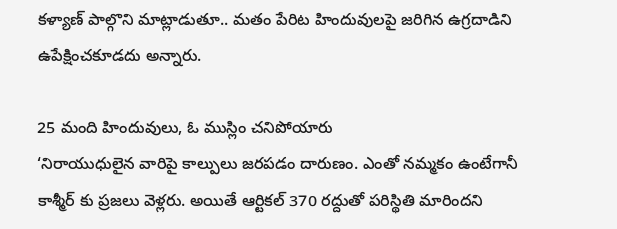కళ్యాణ్ పాల్గొని మాట్లాడుతూ.. మతం పేరిట హిందువులపై జరిగిన ఉగ్రదాడిని ఉపేక్షించకూడదు అన్నారు.

25 మంది హిందువులు, ఓ ముస్లిం చనిపోయారు
‘నిరాయుధులైన వారిపై కాల్పులు జరపడం దారుణం. ఎంతో నమ్మకం ఉంటేగానీ కాశ్మీర్ కు ప్రజలు వెళ్లరు. అయితే ఆర్టికల్ 370 రద్దుతో పరిస్థితి మారిందని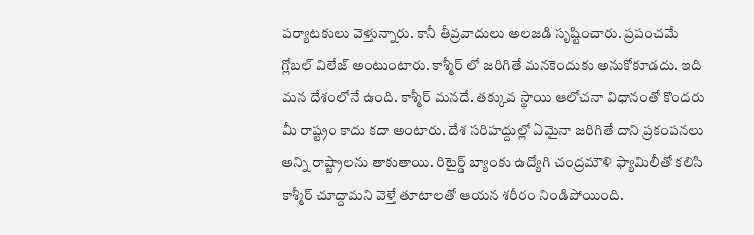పర్యాటకులు వెళ్తున్నారు. కానీ తీవ్రవాదులు అలజడి సృష్టించారు. ప్రపంచమే గ్లోబల్ విలేజ్ అంటుంటారు. కాశ్మీర్ లో జరిగితే మనకెందుకు అనుకోకూడదు. ఇది మన దేశంలోనే ఉంది. కాశ్మీర్ మనదే. తక్కువ స్థాయి ఆలోచనా విధానంతో కొందరు మీ రాష్ట్రం కాదు కదా అంటారు. దేశ సరిహద్దుల్లో ఏమైనా జరిగితే దాని ప్రకంపనలు అన్ని రాష్ట్రాలను తాకుతాయి. రిటైర్డ్ బ్యాంకు ఉద్యోగి చంద్రమౌళి ఫ్యామిలీతో కలిసి కాశ్మీర్ చూద్దామని వెళ్తే తూటాలతో ఆయన శరీరం నిండిపోయింది.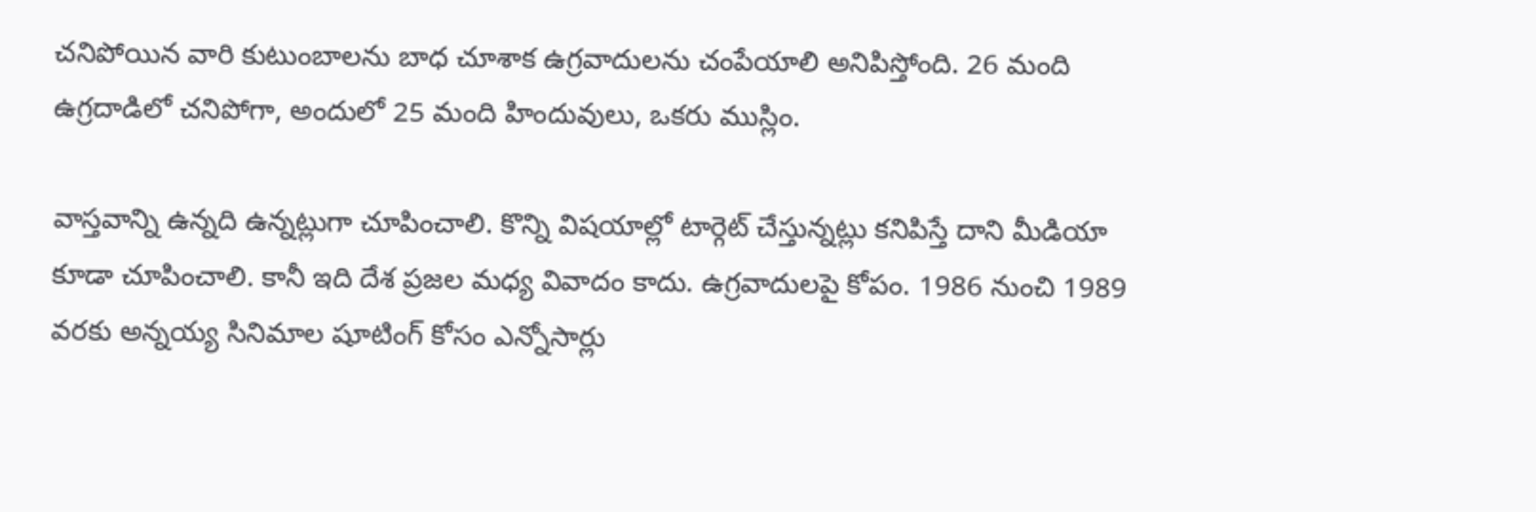చనిపోయిన వారి కుటుంబాలను బాధ చూశాక ఉగ్రవాదులను చంపేయాలి అనిపిస్తోంది. 26 మంది ఉగ్రదాడిలో చనిపోగా, అందులో 25 మంది హిందువులు, ఒకరు ముస్లిం.

వాస్తవాన్ని ఉన్నది ఉన్నట్లుగా చూపించాలి. కొన్ని విషయాల్లో టార్గెట్ చేస్తున్నట్లు కనిపిస్తే దాని మీడియా కూడా చూపించాలి. కానీ ఇది దేశ ప్రజల మధ్య వివాదం కాదు. ఉగ్రవాదులపై కోపం. 1986 నుంచి 1989 వరకు అన్నయ్య సినిమాల షూటింగ్ కోసం ఎన్నోసార్లు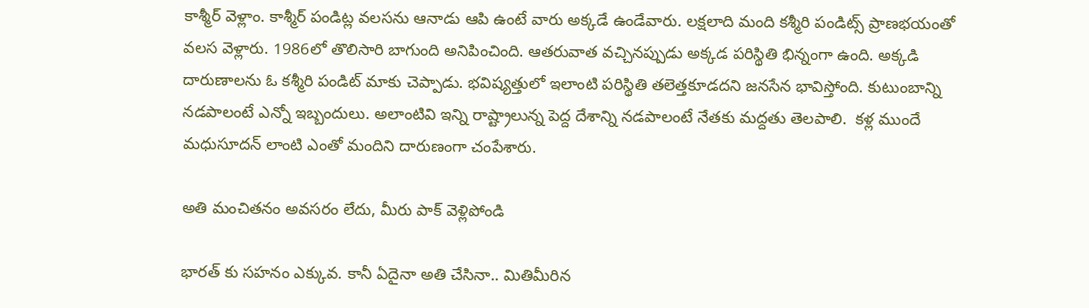కాశ్మీర్ వెళ్లాం. కాశ్మీర్ పండిట్ల వలసను ఆనాడు ఆపి ఉంటే వారు అక్కడే ఉండేవారు. లక్షలాది మంది కశ్మీరి పండిట్స్ ప్రాణభయంతో వలస వెళ్లారు. 1986లో తొలిసారి బాగుంది అనిపించింది. ఆతరువాత వచ్చినప్పుడు అక్కడ పరిస్థితి భిన్నంగా ఉంది. అక్కడి దారుణాలను ఓ కశ్మీరి పండిట్ మాకు చెప్పాడు. భవిష్యత్తులో ఇలాంటి పరిస్థితి తలెత్తకూడదని జనసేన భావిస్తోంది. కుటుంబాన్ని నడపాలంటే ఎన్నో ఇబ్బందులు. అలాంటివి ఇన్ని రాష్ట్రాలున్న పెద్ద దేశాన్ని నడపాలంటే నేతకు మద్దతు తెలపాలి.  కళ్ల ముందే మధుసూదన్ లాంటి ఎంతో మందిని దారుణంగా చంపేశారు.

అతి మంచితనం అవసరం లేదు, మీరు పాక్ వెళ్లిపోండి

భారత్ కు సహనం ఎక్కువ. కానీ ఏదైనా అతి చేసినా.. మితిమీరిన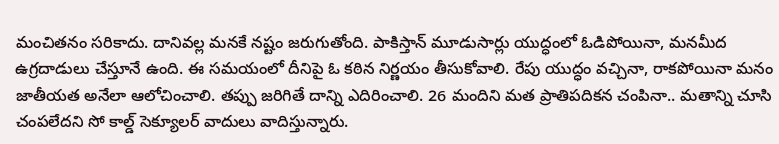మంచితనం సరికాదు. దానివల్ల మనకే నష్టం జరుగుతోంది. పాకిస్తాన్ మూడుసార్లు యుద్ధంలో ఓడిపోయినా, మనమీద ఉగ్రదాడులు చేస్తూనే ఉంది. ఈ సమయంలో దీనిపై ఓ కఠిన నిర్ణయం తీసుకోవాలి. రేపు యుద్ధం వచ్చినా, రాకపోయినా మనం జాతీయత అనేలా ఆలోచించాలి. తప్పు జరిగితే దాన్ని ఎదిరించాలి. 26 మందిని మత ప్రాతిపదికన చంపినా.. మతాన్ని చూసి చంపలేదని సో కాల్డ్ సెక్యూలర్ వాదులు వాదిస్తున్నారు.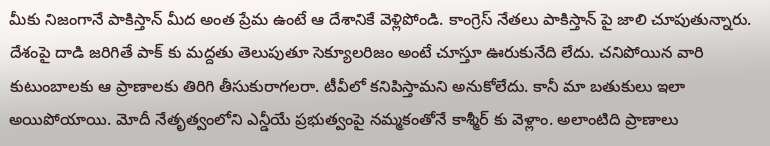మీకు నిజంగానే పాకిస్తాన్ మీద అంత ప్రేమ ఉంటే ఆ దేశానికే వెళ్లిపోండి. కాంగ్రెస్ నేతలు పాకిస్తాన్ పై జాలి చూపుతున్నారు. దేశంపై దాడి జరిగితే పాక్ కు మద్దతు తెలుపుతూ సెక్యూలరిజం అంటే చూస్తూ ఊరుకునేది లేదు. చనిపోయిన వారి కుటుంబాలకు ఆ ప్రాణాలకు తిరిగి తీసుకురాగలరా. టీవీలో కనిపిస్తామని అనుకోలేదు. కానీ మా బతుకులు ఇలా అయిపోయాయి. మోదీ నేతృత్వంలోని ఎన్డీయే ప్రభుత్వంపై నమ్మకంతోనే కాశ్మీర్ కు వెళ్లాం. అలాంటిది ప్రాణాలు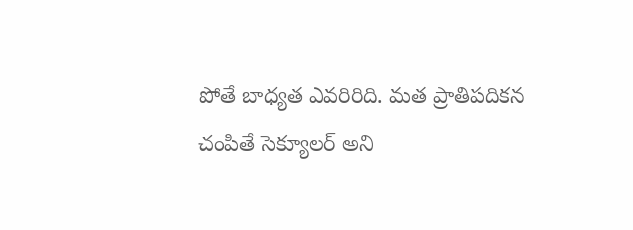పోతే బాధ్యత ఎవరిరిది. మత ప్రాతిపదికన చంపితే సెక్యూలర్ అని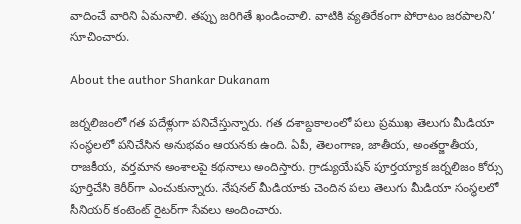వాదించే వారిని ఏమనాలి. తప్పు జరిగితే ఖండించాలి. వాటికి వ్యతిరేకంగా పోరాటం జరపాలని’ సూచించారు.

About the author Shankar Dukanam

జర్నలిజంలో గత పదేళ్లుగా పనిచేస్తున్నారు. గత దశాబ్దకాలంలో పలు ప్రముఖ తెలుగు మీడియా సంస్థలలో పనిచేసిన అనుభవం ఆయనకు ఉంది. ఏపీ, తెలంగాణ, జాతీయ, అంతర్జాతీయ, రాజకీయ, వర్తమాన అంశాలపై కథనాలు అందిస్తారు. గ్రాడ్యుయేషన్ పూర్తయ్యాక జర్నలిజం కోర్సు పూర్తిచేసి కెరీర్‌గా ఎంచుకున్నారు. నేషనల్ మీడియాకు చెందిన పలు తెలుగు మీడియా సంస్థలలో సీనియర్ కంటెంట్ రైటర్‌గా సేవలు అందించారు.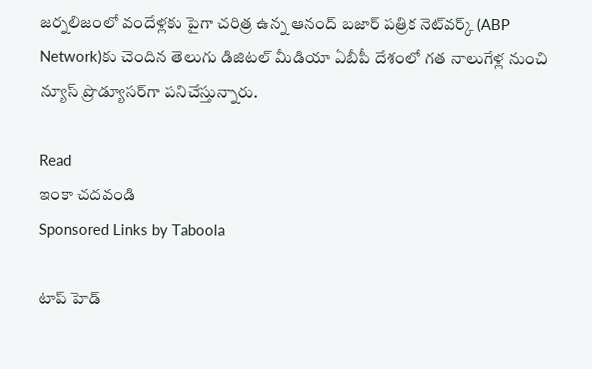జర్నలిజంలో వందేళ్లకు పైగా చరిత్ర ఉన్న ఆనంద్ బజార్ పత్రిక నెట్‌వర్క్ (ABP Network)కు చెందిన తెలుగు డిజిటల్ మీడియా ఏబీపీ దేశంలో గత నాలుగేళ్ల నుంచి న్యూస్ ప్రొడ్యూసర్‌గా పనిచేస్తున్నారు.

Read
ఇంకా చదవండి
Sponsored Links by Taboola

టాప్ హెడ్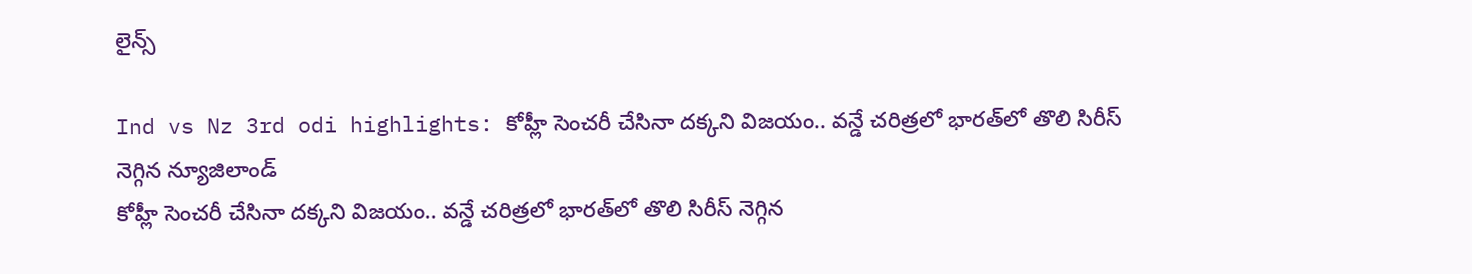లైన్స్

Ind vs Nz 3rd odi highlights: కోహ్లీ సెంచరీ చేసినా దక్కని విజయం.. వన్డే చరిత్రలో భారత్‌లో తొలి సిరీస్ నెగ్గిన న్యూజిలాండ్
కోహ్లీ సెంచరీ చేసినా దక్కని విజయం.. వన్డే చరిత్రలో భారత్‌లో తొలి సిరీస్ నెగ్గిన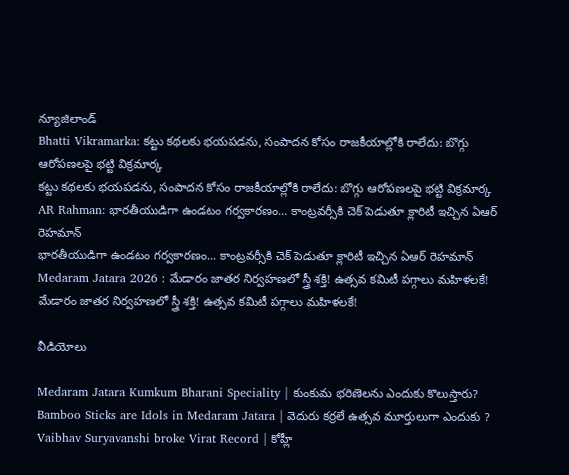న్యూజిలాండ్
Bhatti Vikramarka: కట్టు కథలకు భయపడను, సంపాదన కోసం రాజకీయాల్లోకి రాలేదు: బొగ్గు ఆరోపణలపై భట్టి విక్రమార్క
కట్టు కథలకు భయపడను, సంపాదన కోసం రాజకీయాల్లోకి రాలేదు: బొగ్గు ఆరోపణలపై భట్టి విక్రమార్క
AR Rahman: భారతీయుడిగా ఉండటం గర్వకారణం... కాంట్రవర్సీకి చెక్ పెడుతూ క్లారిటీ ఇచ్చిన ఏఆర్ రెహమాన్
భారతీయుడిగా ఉండటం గర్వకారణం... కాంట్రవర్సీకి చెక్ పెడుతూ క్లారిటీ ఇచ్చిన ఏఆర్ రెహమాన్
Medaram Jatara 2026 : మేడారం జాతర నిర్వహణలో స్త్రీ శక్తి! ఉత్సవ కమిటీ పగ్గాలు మహిళలకే!
మేడారం జాతర నిర్వహణలో స్త్రీ శక్తి! ఉత్సవ కమిటీ పగ్గాలు మహిళలకే!

వీడియోలు

Medaram Jatara Kumkum Bharani Speciality | కుంకుమ భరిణెలను ఎందుకు కొలుస్తారు?
Bamboo Sticks are Idols in Medaram Jatara | వెదురు కర్రలే ఉత్సవ మూర్తులుగా ఎందుకు ?
Vaibhav Suryavanshi broke Virat Record | కోహ్లీ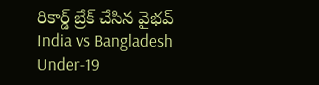రికార్డ్ బ్రేక్ చేసిన వైభవ్
India vs Bangladesh Under-19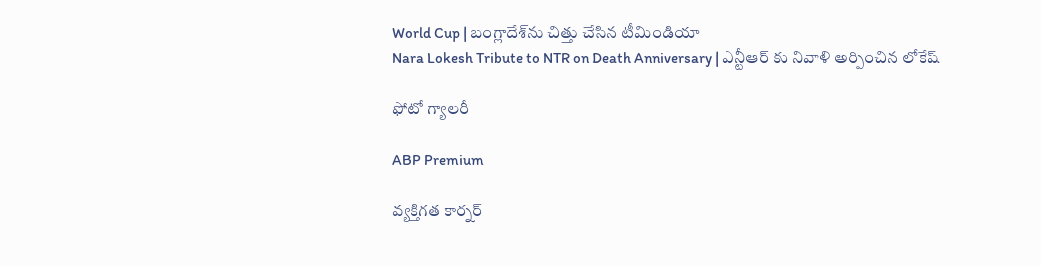World Cup | బంగ్లాదేశ్‌ను చిత్తు చేసిన టీమిండియా
Nara Lokesh Tribute to NTR on Death Anniversary | ఎన్టీఆర్ కు నివాళి అర్పించిన లోకేష్

ఫోటో గ్యాలరీ

ABP Premium

వ్యక్తిగత కార్నర్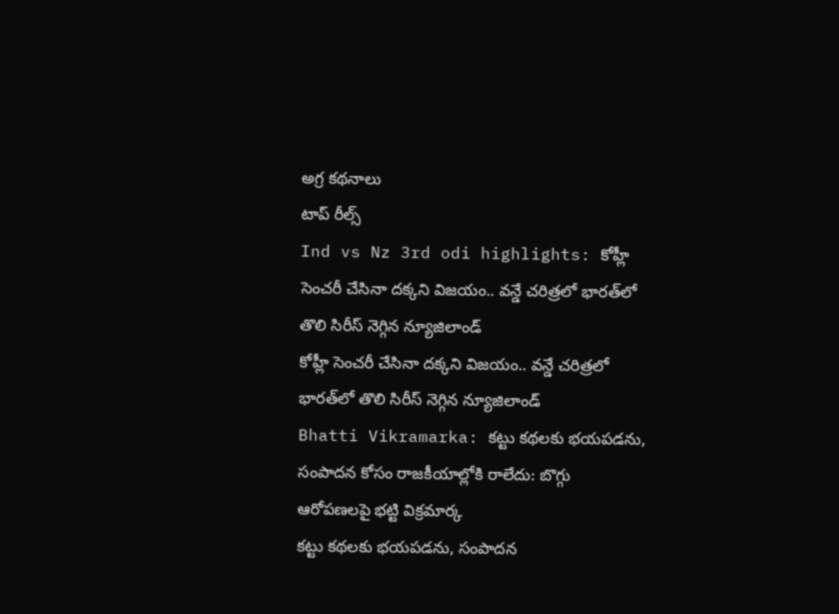అగ్ర కథనాలు
టాప్ రీల్స్
Ind vs Nz 3rd odi highlights: కోహ్లీ సెంచరీ చేసినా దక్కని విజయం.. వన్డే చరిత్రలో భారత్‌లో తొలి సిరీస్ నెగ్గిన న్యూజిలాండ్
కోహ్లీ సెంచరీ చేసినా దక్కని విజయం.. వన్డే చరిత్రలో భారత్‌లో తొలి సిరీస్ నెగ్గిన న్యూజిలాండ్
Bhatti Vikramarka: కట్టు కథలకు భయపడను, సంపాదన కోసం రాజకీయాల్లోకి రాలేదు: బొగ్గు ఆరోపణలపై భట్టి విక్రమార్క
కట్టు కథలకు భయపడను, సంపాదన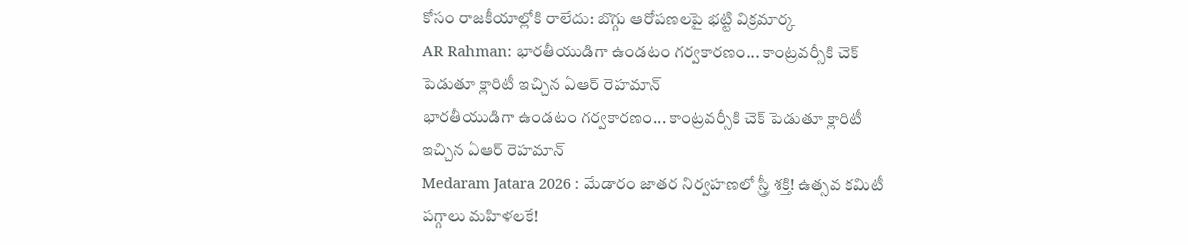కోసం రాజకీయాల్లోకి రాలేదు: బొగ్గు ఆరోపణలపై భట్టి విక్రమార్క
AR Rahman: భారతీయుడిగా ఉండటం గర్వకారణం... కాంట్రవర్సీకి చెక్ పెడుతూ క్లారిటీ ఇచ్చిన ఏఆర్ రెహమాన్
భారతీయుడిగా ఉండటం గర్వకారణం... కాంట్రవర్సీకి చెక్ పెడుతూ క్లారిటీ ఇచ్చిన ఏఆర్ రెహమాన్
Medaram Jatara 2026 : మేడారం జాతర నిర్వహణలో స్త్రీ శక్తి! ఉత్సవ కమిటీ పగ్గాలు మహిళలకే!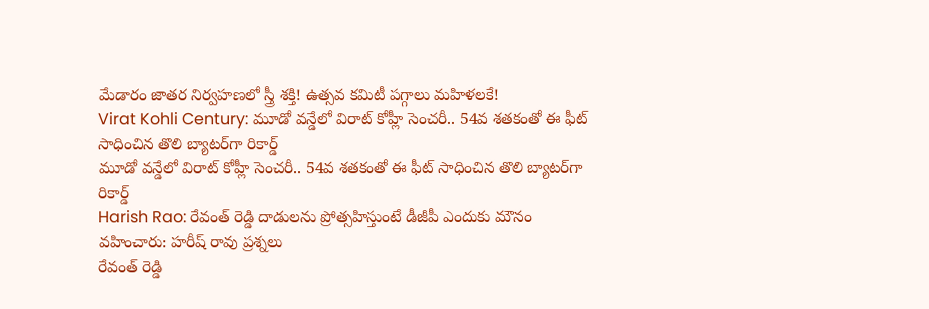మేడారం జాతర నిర్వహణలో స్త్రీ శక్తి! ఉత్సవ కమిటీ పగ్గాలు మహిళలకే!
Virat Kohli Century: మూడో వన్డేలో విరాట్ కోహ్లీ సెంచరీ.. 54వ శతకంతో ఈ ఫీట్ సాధించిన తొలి బ్యాటర్‌గా రికార్డ్
మూడో వన్డేలో విరాట్ కోహ్లీ సెంచరీ.. 54వ శతకంతో ఈ ఫీట్ సాధించిన తొలి బ్యాటర్‌గా రికార్డ్
Harish Rao: రేవంత్ రెడ్డి దాడులను ప్రోత్సహిస్తుంటే డీజీపీ ఎందుకు మౌనం వహించారు: హరీష్ రావు ప్రశ్నలు
రేవంత్ రెడ్డి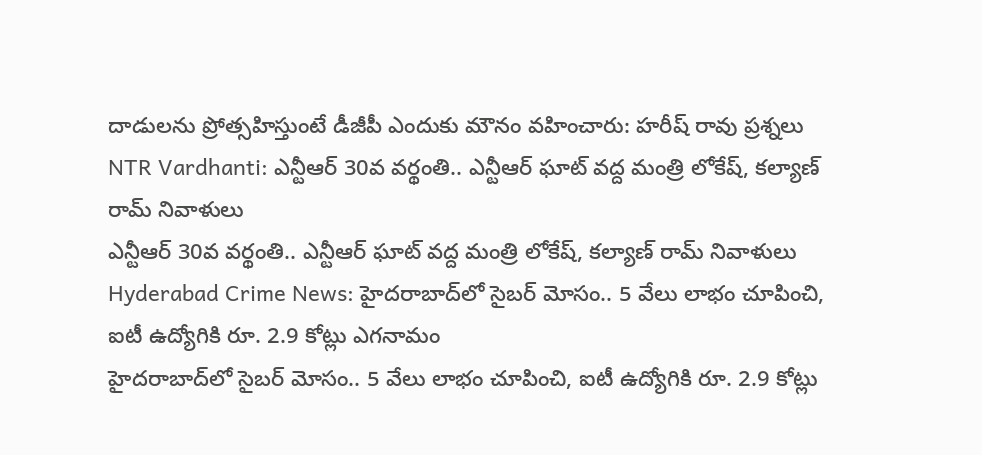దాడులను ప్రోత్సహిస్తుంటే డీజీపీ ఎందుకు మౌనం వహించారు: హరీష్ రావు ప్రశ్నలు
NTR Vardhanti: ఎన్టీఆర్ 30వ వర్థంతి.. ఎన్టీఆర్ ఘాట్ వద్ద మంత్రి లోకేష్, కల్యాణ్ రామ్ నివాళులు
ఎన్టీఆర్ 30వ వర్థంతి.. ఎన్టీఆర్ ఘాట్ వద్ద మంత్రి లోకేష్, కల్యాణ్ రామ్ నివాళులు
Hyderabad Crime News: హైదరాబాద్‌లో సైబర్ మోసం.. 5 వేలు లాభం చూపించి, ఐటీ ఉద్యోగికి రూ. 2.9 కోట్లు ఎగనామం
హైదరాబాద్‌లో సైబర్ మోసం.. 5 వేలు లాభం చూపించి, ఐటీ ఉద్యోగికి రూ. 2.9 కోట్లు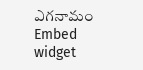ఎగనామం
Embed widget